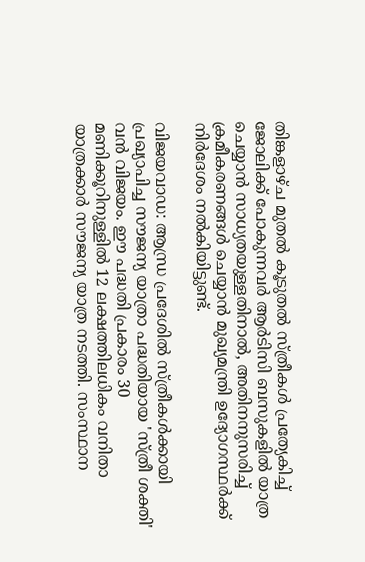തിങ്കളാഴ്ച മുതൽ കൂടുതൽ സ്ത്രീകൾ പ്രത്യേകിച്ച് ജോലിക്ക് പോകുന്നവർ ആർടിസി ബസുകളിൽ യാത്ര ചെയ്യാൻ സാധ്യതയുള്ളതിനാൽ, അതിനനുസരിച്ച് ക്രമീകരണങ്ങൾ ചെയ്യാൻ മുഖ്യമന്ത്രി ഉദ്യോഗസ്ഥർക്ക് നിർദേശം നൽകിയിട്ടുണ്ട്.

വിജയവാഡ: ആന്ധ്ര പ്രദേശിൽ സ്ത്രീകൾക്കായി പ്രഖ്യാപിച്ച സൗജന്യ യാത്രാ പദ്ധതിയായ 'സ്ത്രീ ശക്തി' വൻ വിജയം. ഈ പദ്ധതി പ്രകാരം 30 മണിക്കൂറിനുള്ളിൽ 12 ലക്ഷത്തിലധികം വനിതാ യാത്രക്കാർ സൗജന്യ യാത്ര നടത്തി. സംസ്ഥാന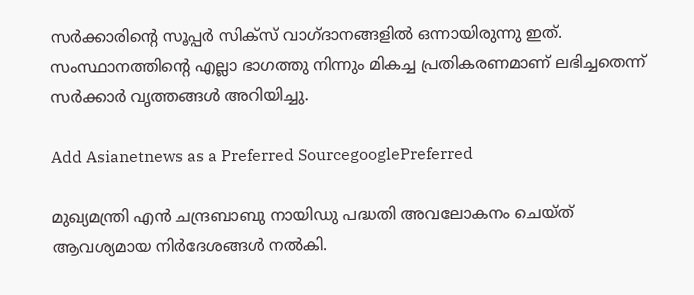സർക്കാരിന്‍റെ സൂപ്പർ സിക്സ് വാഗ്ദാനങ്ങളിൽ ഒന്നായിരുന്നു ഇത്. സംസ്ഥാനത്തിന്‍റെ എല്ലാ ഭാഗത്തു നിന്നും മികച്ച പ്രതികരണമാണ് ലഭിച്ചതെന്ന് സർക്കാർ വൃത്തങ്ങൾ അറിയിച്ചു.

Add Asianetnews as a Preferred SourcegooglePreferred

മുഖ്യമന്ത്രി എൻ ചന്ദ്രബാബു നായിഡു പദ്ധതി അവലോകനം ചെയ്ത് ആവശ്യമായ നിർദേശങ്ങൾ നൽകി.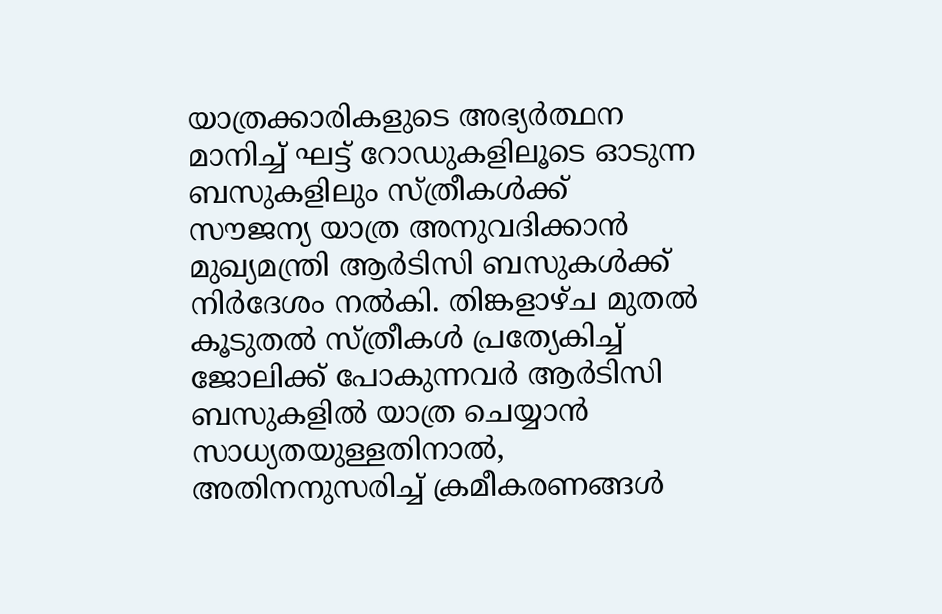യാത്രക്കാരികളുടെ അഭ്യർത്ഥന മാനിച്ച് ഘട്ട് റോഡുകളിലൂടെ ഓടുന്ന ബസുകളിലും സ്ത്രീകൾക്ക് സൗജന്യ യാത്ര അനുവദിക്കാൻ മുഖ്യമന്ത്രി ആർടിസി ബസുകൾക്ക് നിർദേശം നൽകി. തിങ്കളാഴ്ച മുതൽ കൂടുതൽ സ്ത്രീകൾ പ്രത്യേകിച്ച് ജോലിക്ക് പോകുന്നവർ ആർടിസി ബസുകളിൽ യാത്ര ചെയ്യാൻ സാധ്യതയുള്ളതിനാൽ, അതിനനുസരിച്ച് ക്രമീകരണങ്ങൾ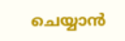ചെയ്യാൻ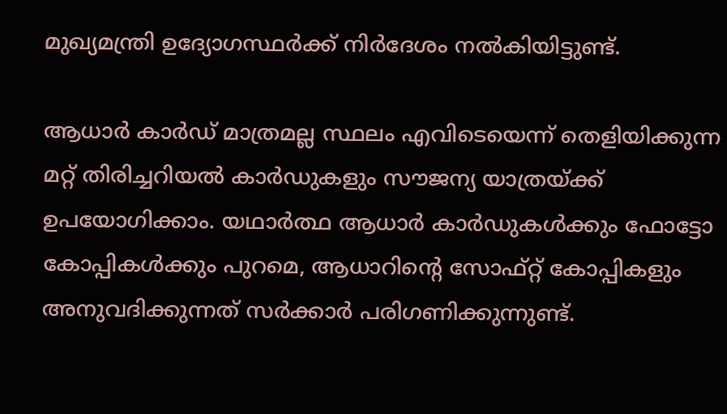മുഖ്യമന്ത്രി ഉദ്യോഗസ്ഥർക്ക് നിർദേശം നൽകിയിട്ടുണ്ട്.

ആധാർ കാർഡ് മാത്രമല്ല സ്ഥലം എവിടെയെന്ന് തെളിയിക്കുന്ന മറ്റ് തിരിച്ചറിയൽ കാർഡുകളും സൗജന്യ യാത്രയ്ക്ക് ഉപയോഗിക്കാം. യഥാർത്ഥ ആധാർ കാർഡുകൾക്കും ഫോട്ടോ കോപ്പികൾക്കും പുറമെ, ആധാറിന്റെ സോഫ്റ്റ് കോപ്പികളും അനുവദിക്കുന്നത് സർക്കാർ പരിഗണിക്കുന്നുണ്ട്.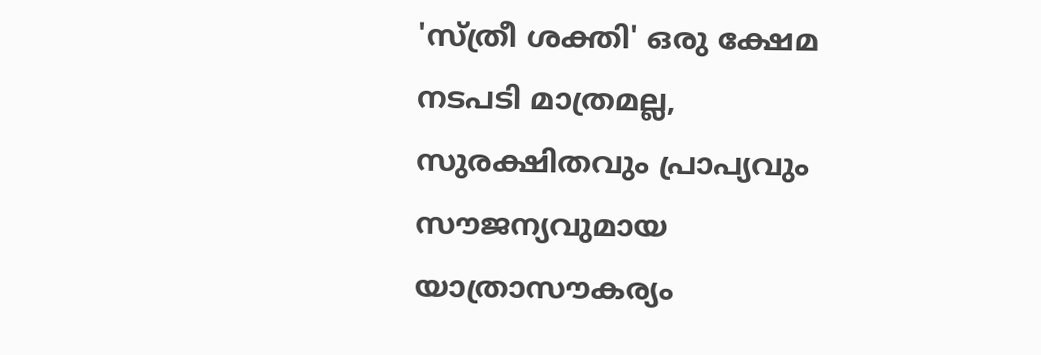'സ്ത്രീ ശക്തി' ഒരു ക്ഷേമ നടപടി മാത്രമല്ല, സുരക്ഷിതവും പ്രാപ്യവും സൗജന്യവുമായ യാത്രാസൗകര്യം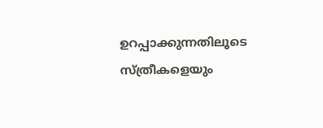ഉറപ്പാക്കുന്നതിലൂടെ സ്ത്രീകളെയും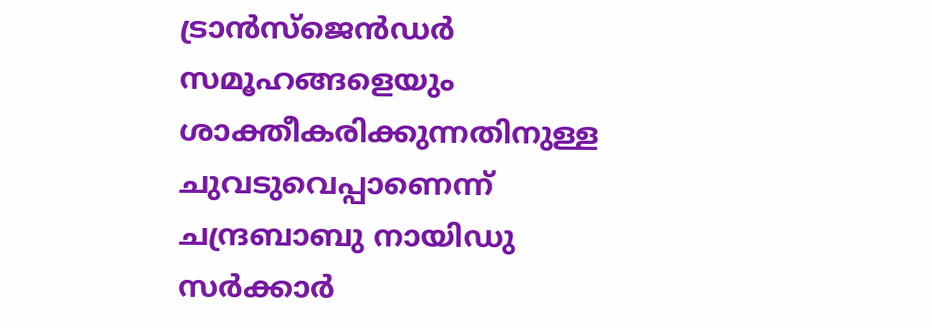ട്രാൻസ്‌ജെൻഡർ സമൂഹങ്ങളെയും ശാക്തീകരിക്കുന്നതിനുള്ള ചുവടുവെപ്പാണെന്ന് ചന്ദ്രബാബു നായിഡു സർക്കാർ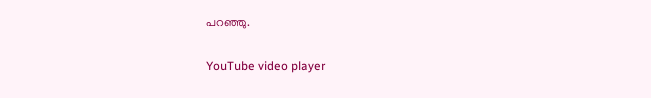പറഞ്ഞു.

YouTube video player